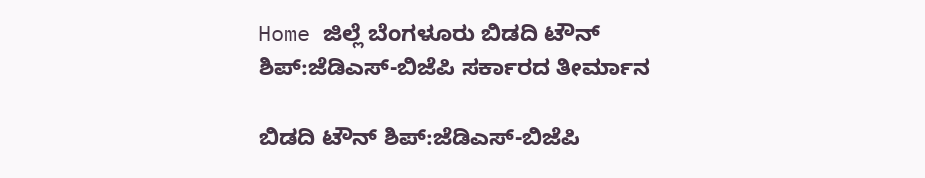Home ಜಿಲ್ಲೆ ಬೆಂಗಳೂರು ಬಿಡದಿ ಟೌನ್ ಶಿಪ್:ಜೆಡಿಎಸ್-ಬಿಜೆಪಿ ಸರ್ಕಾರದ ತೀರ್ಮಾನ

ಬಿಡದಿ ಟೌನ್ ಶಿಪ್:ಜೆಡಿಎಸ್-ಬಿಜೆಪಿ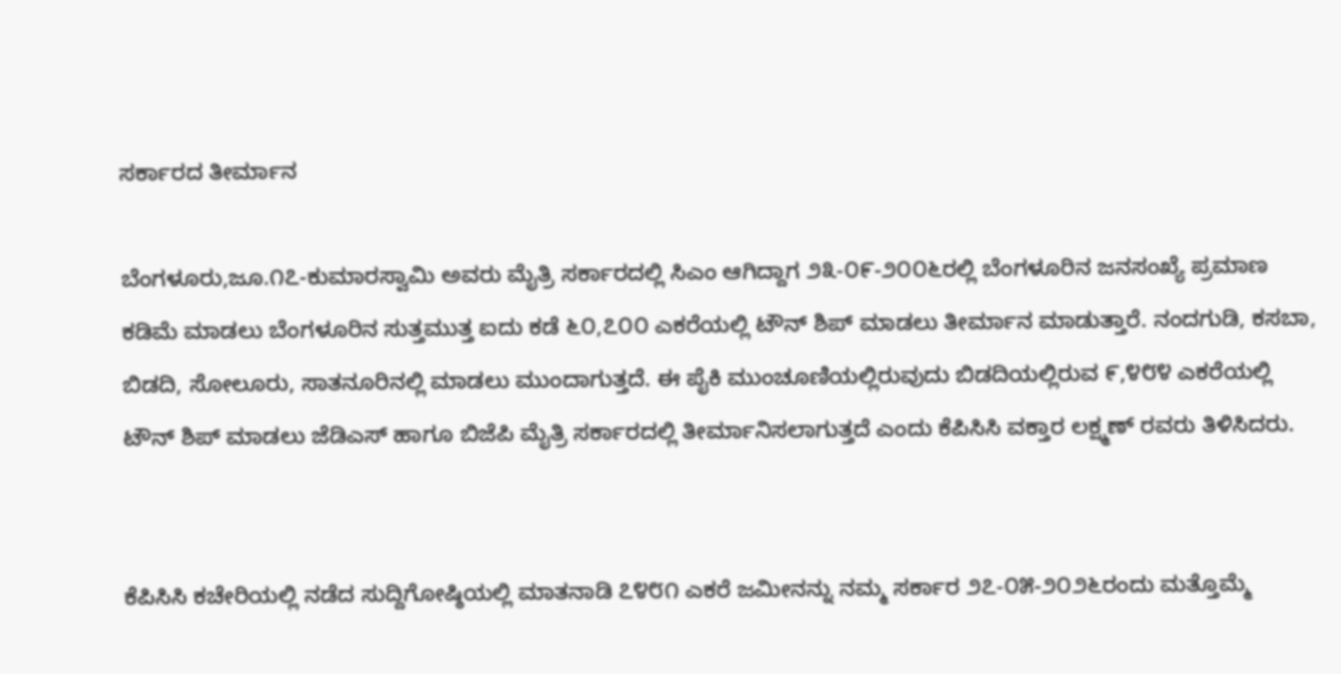ಸರ್ಕಾರದ ತೀರ್ಮಾನ

ಬೆಂಗಳೂರು,ಜೂ.೧೭-ಕುಮಾರಸ್ವಾಮಿ ಅವರು ಮೈತ್ರಿ ಸರ್ಕಾರದಲ್ಲಿ ಸಿಎಂ ಆಗಿದ್ದಾಗ ೨೩-೦೯-೨೦೦೬ರಲ್ಲಿ ಬೆಂಗಳೂರಿನ ಜನಸಂಖ್ಯೆ ಪ್ರಮಾಣ ಕಡಿಮೆ ಮಾಡಲು ಬೆಂಗಳೂರಿನ ಸುತ್ತಮುತ್ತ ಐದು ಕಡೆ ೬೦,೭೦೦ ಎಕರೆಯಲ್ಲಿ ಟೌನ್ ಶಿಪ್ ಮಾಡಲು ತೀರ್ಮಾನ ಮಾಡುತ್ತಾರೆ. ನಂದಗುಡಿ, ಕಸಬಾ, ಬಿಡದಿ, ಸೋಲೂರು, ಸಾತನೂರಿನಲ್ಲಿ ಮಾಡಲು ಮುಂದಾಗುತ್ತದೆ. ಈ ಪೈಕಿ ಮುಂಚೂಣಿಯಲ್ಲಿರುವುದು ಬಿಡದಿಯಲ್ಲಿರುವ ೯,೪೮೪ ಎಕರೆಯಲ್ಲಿ ಟೌನ್ ಶಿಪ್ ಮಾಡಲು ಜೆಡಿಎಸ್ ಹಾಗೂ ಬಿಜೆಪಿ ಮೈತ್ರಿ ಸರ್ಕಾರದಲ್ಲಿ ತೀರ್ಮಾನಿಸಲಾಗುತ್ತದೆ ಎಂದು ಕೆಪಿಸಿಸಿ ವಕ್ತಾರ ಲಕ್ಷ್ಮಣ್ ರವರು ತಿಳಿಸಿದರು.


ಕೆಪಿಸಿಸಿ ಕಚೇರಿಯಲ್ಲಿ ನಡೆದ ಸುದ್ದಿಗೋಷ್ಠಿಯಲ್ಲಿ ಮಾತನಾಡಿ ೭೪೮೧ ಎಕರೆ ಜಮೀನನ್ನು ನಮ್ಮ ಸರ್ಕಾರ ೨೭-೦೫-೨೦೨೬ರಂದು ಮತ್ತೊಮ್ಮೆ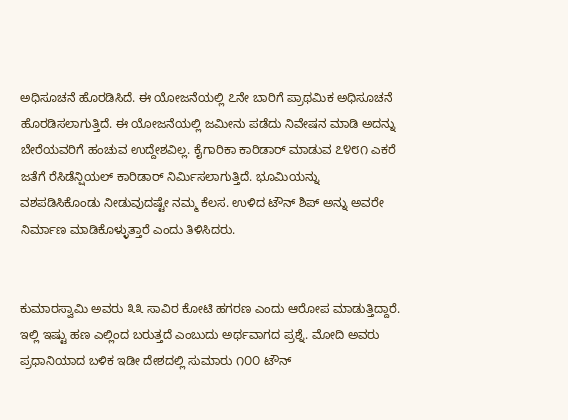ಅಧಿಸೂಚನೆ ಹೊರಡಿಸಿದೆ. ಈ ಯೋಜನೆಯಲ್ಲಿ ೭ನೇ ಬಾರಿಗೆ ಪ್ರಾಥಮಿಕ ಅಧಿಸೂಚನೆ ಹೊರಡಿಸಲಾಗುತ್ತಿದೆ. ಈ ಯೋಜನೆಯಲ್ಲಿ ಜಮೀನು ಪಡೆದು ನಿವೇಷನ ಮಾಡಿ ಅದನ್ನು ಬೇರೆಯವರಿಗೆ ಹಂಚುವ ಉದ್ದೇಶವಿಲ್ಲ. ಕೈಗಾರಿಕಾ ಕಾರಿಡಾರ್ ಮಾಡುವ ೭೪೮೧ ಎಕರೆ ಜತೆಗೆ ರೆಸಿಡೆನ್ಷಿಯಲ್ ಕಾರಿಡಾರ್ ನಿರ್ಮಿಸಲಾಗುತ್ತಿದೆ. ಭೂಮಿಯನ್ನು ವಶಪಡಿಸಿಕೊಂಡು ನೀಡುವುದಷ್ಟೇ ನಮ್ಮ ಕೆಲಸ. ಉಳಿದ ಟೌನ್ ಶಿಪ್ ಅನ್ನು ಅವರೇ ನಿರ್ಮಾಣ ಮಾಡಿಕೊಳ್ಳುತ್ತಾರೆ ಎಂದು ತಿಳಿಸಿದರು.


ಕುಮಾರಸ್ವಾಮಿ ಅವರು ೩೩ ಸಾವಿರ ಕೋಟಿ ಹಗರಣ ಎಂದು ಆರೋಪ ಮಾಡುತ್ತಿದ್ದಾರೆ. ಇಲ್ಲಿ ಇಷ್ಟು ಹಣ ಎಲ್ಲಿಂದ ಬರುತ್ತದೆ ಎಂಬುದು ಅರ್ಥವಾಗದ ಪ್ರಶ್ನೆ. ಮೋದಿ ಅವರು ಪ್ರಧಾನಿಯಾದ ಬಳಿಕ ಇಡೀ ದೇಶದಲ್ಲಿ ಸುಮಾರು ೧೦೦ ಟೌನ್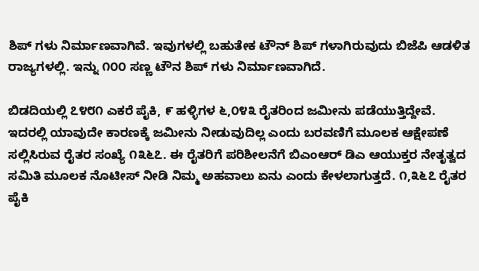ಶಿಪ್ ಗಳು ನಿರ್ಮಾಣವಾಗಿವೆ. ಇವುಗಳಲ್ಲಿ ಬಹುತೇಕ ಟೌನ್ ಶಿಪ್ ಗಳಾಗಿರುವುದು ಬಿಜೆಪಿ ಆಡಳಿತ ರಾಜ್ಯಗಳಲ್ಲಿ. ಇನ್ನು ೧೦೦ ಸಣ್ಣ ಟೌನ ಶಿಪ್ ಗಳು ನಿರ್ಮಾಣವಾಗಿದೆ.

ಬಿಡದಿಯಲ್ಲಿ ೭೪೮೧ ಎಕರೆ ಪೈಕಿ, ೯ ಹಳ್ಳಿಗಳ ೬,೦೪೩ ರೈತರಿಂದ ಜಮೀನು ಪಡೆಯುತ್ತಿದ್ದೇವೆ. ಇದರಲ್ಲಿ ಯಾವುದೇ ಕಾರಣಕ್ಕೆ ಜಮೀನು ನೀಡುವುದಿಲ್ಲ ಎಂದು ಬರವಣಿಗೆ ಮೂಲಕ ಆಕ್ಷೇಪಣೆ ಸಲ್ಲಿಸಿರುವ ರೈತರ ಸಂಖ್ಯೆ ೧೩೬೭. ಈ ರೈತರಿಗೆ ಪರಿಶೀಲನೆಗೆ ಬಿಎಂಆರ್ ಡಿಎ ಆಯುಕ್ತರ ನೇತೃತ್ವದ ಸಮಿತಿ ಮೂಲಕ ನೊಟೀಸ್ ನೀಡಿ ನಿಮ್ಮ ಅಹವಾಲು ಏನು ಎಂದು ಕೇಳಲಾಗುತ್ತದೆ. ೧,೩೬೭ ರೈತರ ಪೈಕಿ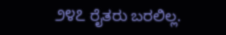೨೪೭ ರೈತರು ಬರಲಿಲ್ಲ.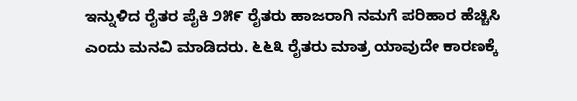ಇನ್ನುಳಿದ ರೈತರ ಪೈಕಿ ೨೫೯ ರೈತರು ಹಾಜರಾಗಿ ನಮಗೆ ಪರಿಹಾರ ಹೆಚ್ಚಿಸಿ ಎಂದು ಮನವಿ ಮಾಡಿದರು. ೬೬೩ ರೈತರು ಮಾತ್ರ ಯಾವುದೇ ಕಾರಣಕ್ಕೆ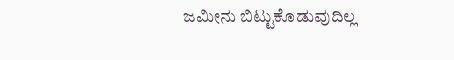ಜಮೀನು ಬಿಟ್ಟುಕೊಡುವುದಿಲ್ಲ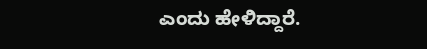ಎಂದು ಹೇಳಿದ್ದಾರೆ.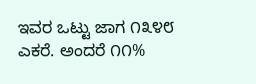ಇವರ ಒಟ್ಟು ಜಾಗ ೧೩೪೮ ಎಕರೆ. ಅಂದರೆ ೧೧%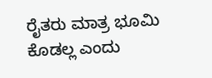ರೈತರು ಮಾತ್ರ ಭೂಮಿ ಕೊಡಲ್ಲ ಎಂದು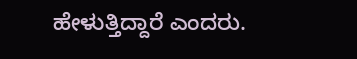ಹೇಳುತ್ತಿದ್ದಾರೆ ಎಂದರು.